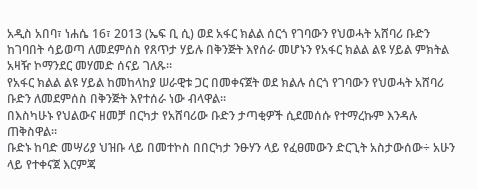አዲስ አበባ፣ ነሐሴ 16፣ 2013 (ኤፍ ቢ ሲ) ወደ አፋር ክልል ሰርጎ የገባውን የህወሓት አሸባሪ ቡድን ከገባበት ሳይወጣ ለመደምሰስ የጸጥታ ሃይሉ በቅንጅት እየሰራ መሆኑን የአፋር ክልል ልዩ ሃይል ምክትል አዛዥ ኮማንደር መሃመድ ሰናይ ገለጹ።
የአፋር ክልል ልዩ ሃይል ከመከላከያ ሠራዊቱ ጋር በመቀናጀት ወደ ክልሉ ሰርጎ የገባውን የህወሓት አሸባሪ ቡድን ለመደምሰስ በቅንጅት እየተሰራ ነው ብላዋል፡፡
በእስካሁኑ የህልውና ዘመቻ በርካታ የአሸባሪው ቡድን ታጣቂዎች ሲደመሰሱ የተማረኩም እንዳሉ ጠቅስዋል።
ቡድኑ ከባድ መሣሪያ ህዝቡ ላይ በመተኮስ በበርካታ ንፁሃን ላይ የፈፀመውን ድርጊት አስታውሰው÷ አሁን ላይ የተቀናጀ እርምጃ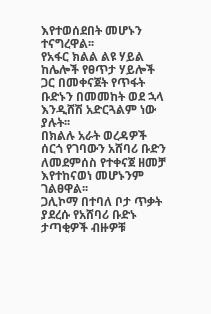እየተወሰደበት መሆኑን ተናግረዋል፡፡
የአፋር ክልል ልዩ ሃይል ከሌሎች የፀጥታ ሃይሎች ጋር በመቀናጀት የጥፋት ቡድኑን በመመከት ወደ ኋላ እንዲሸሽ አድርጓልም ነው ያሉት፡፡
በክልሉ አራት ወረዳዎች ሰርጎ የገባውን አሸባሪ ቡድን ለመደምሰስ የተቀናጀ ዘመቻ እየተከናወነ መሆኑንም ገልፀዋል፡፡
ጋሊኮማ በተባለ ቦታ ጥቃት ያደረሱ የአሸባሪ ቡድኑ ታጣቂዎች ብዙዎቹ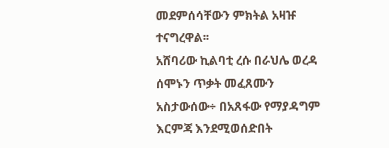መደምሰሳቸውን ምክትል አዛዡ ተናግረዋል፡፡
አሸባሪው ኪልባቲ ረሱ በራህሌ ወረዳ ሰሞኑን ጥቃት መፈጸሙን አስታውሰው÷ በአጸፋው የማያዳግም እርምጃ እንደሚወሰድበት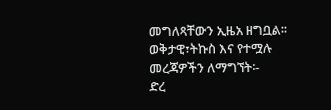መግለጻቸውን ኢዜአ ዘግቧል፡፡
ወቅታዊ፣ትኩስ እና የተሟሉ መረጃዎችን ለማግኘት፡-
ድረ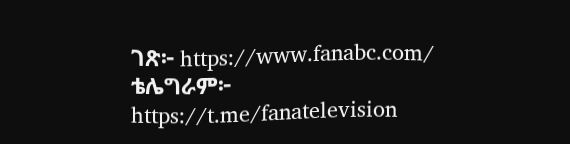ገጽ፦ https://www.fanabc.com/
ቴሌግራም፦ https://t.me/fanatelevision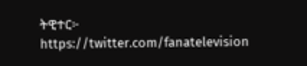ትዊተር፦ https://twitter.com/fanatelevision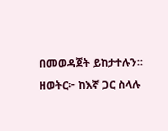በመወዳጀት ይከታተሉን፡፡
ዘወትር፦ ከእኛ ጋር ስላሉ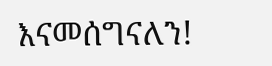እናመሰግናለን!